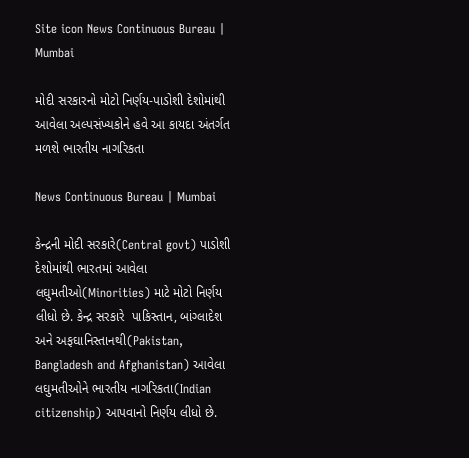Site icon News Continuous Bureau | Mumbai

મોદી સરકારનો મોટો નિર્ણય-પાડોશી દેશોમાંથી આવેલા અલ્પસંખ્યકોને હવે આ કાયદા અંતર્ગત મળશે ભારતીય નાગરિકતા

News Continuous Bureau | Mumbai

કેન્દ્રની મોદી સરકારે(Central govt) પાડોશી દેશોમાંથી ભારતમાં આવેલા લઘુમતીઓ(Minorities) માટે મોટો નિર્ણય લીધો છે. કેન્દ્ર સરકારે  પાકિસ્તાન, બાંગ્લાદેશ અને અફઘાનિસ્તાનથી(Pakistan, Bangladesh and Afghanistan) આવેલા લઘુમતીઓને ભારતીય નાગરિકતા(Indian citizenship) આપવાનો નિર્ણય લીધો છે.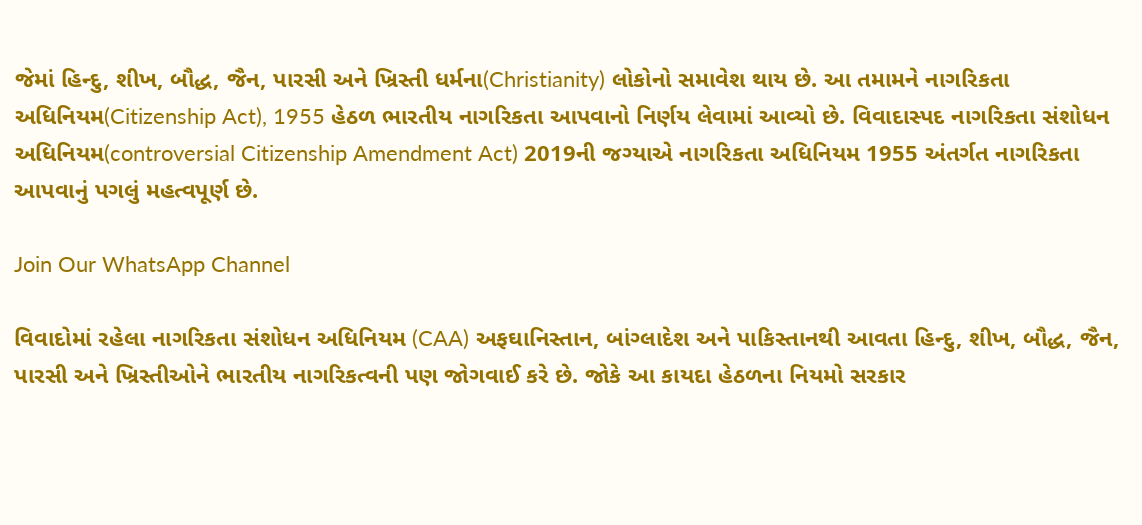જેમાં હિન્દુ, શીખ, બૌદ્ધ, જૈન, પારસી અને ખ્રિસ્તી ધર્મના(Christianity) લોકોનો સમાવેશ થાય છે. આ તમામને નાગરિકતા અધિનિયમ(Citizenship Act), 1955 હેઠળ ભારતીય નાગરિકતા આપવાનો નિર્ણય લેવામાં આવ્યો છે. વિવાદાસ્પદ નાગરિકતા સંશોધન અધિનિયમ(controversial Citizenship Amendment Act) 2019ની જગ્યાએ નાગરિકતા અધિનિયમ 1955 અંતર્ગત નાગરિકતા આપવાનું પગલું મહત્વપૂર્ણ છે.

Join Our WhatsApp Channel

વિવાદોમાં રહેલા નાગરિકતા સંશોધન અધિનિયમ (CAA) અફઘાનિસ્તાન, બાંગ્લાદેશ અને પાકિસ્તાનથી આવતા હિન્દુ, શીખ, બૌદ્ધ, જૈન, પારસી અને ખ્રિસ્તીઓને ભારતીય નાગરિકત્વની પણ જોગવાઈ કરે છે. જોકે આ કાયદા હેઠળના નિયમો સરકાર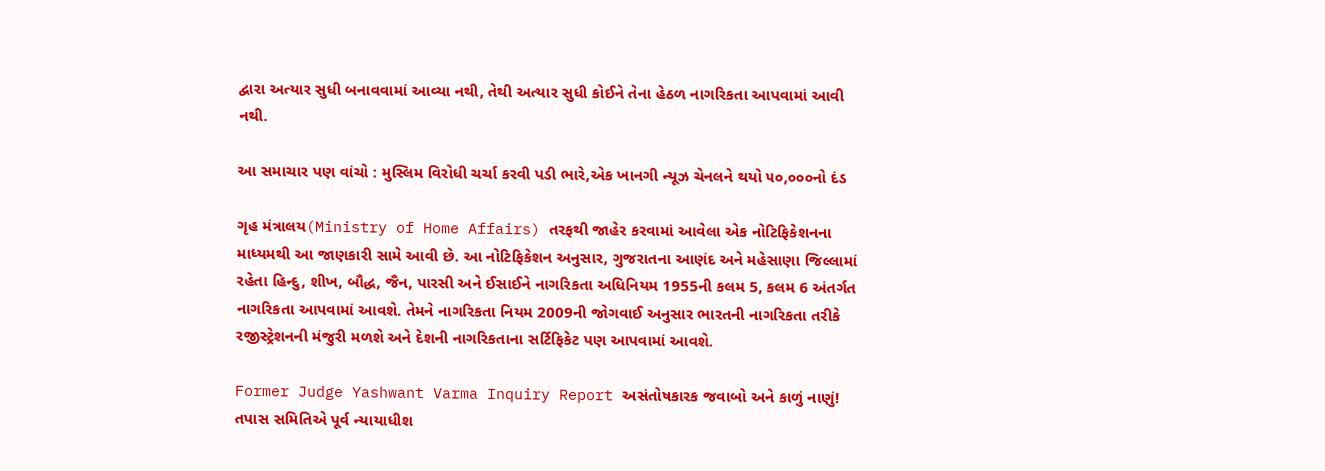દ્વારા અત્યાર સુધી બનાવવામાં આવ્યા નથી, તેથી અત્યાર સુધી કોઈને તેના હેઠળ નાગરિકતા આપવામાં આવી નથી.

આ સમાચાર પણ વાંચો : મુસ્લિમ વિરોધી ચર્ચા કરવી પડી ભારે,એક ખાનગી ન્યૂઝ ચેનલને થયો ૫૦,૦૦૦નો દંડ

ગૃહ મંત્રાલય(Ministry of Home Affairs) તરફથી જાહેર કરવામાં આવેલા એક નોટિફિકેશનના માધ્યમથી આ જાણકારી સામે આવી છે. આ નોટિફિકેશન અનુસાર, ગુજરાતના આણંદ અને મહેસાણા જિલ્લામાં રહેતા હિન્દુ, શીખ, બૌદ્ધ, જૈન, પારસી અને ઈસાઈને નાગરિકતા અધિનિયમ 1955ની કલમ 5, કલમ 6 અંતર્ગત નાગરિકતા આપવામાં આવશે. તેમને નાગરિકતા નિયમ 2009ની જોગવાઈ અનુસાર ભારતની નાગરિકતા તરીકે રજીસ્ટ્રેશનની મંજુરી મળશે અને દેશની નાગરિકતાના સર્ટિફિકેટ પણ આપવામાં આવશે.

Former Judge Yashwant Varma Inquiry Report અસંતોષકારક જવાબો અને કાળું નાણું! તપાસ સમિતિએ પૂર્વ ન્યાયાધીશ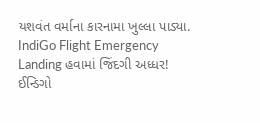યશવંત વર્માના કારનામા ખુલ્લા પાડ્યા.
IndiGo Flight Emergency Landing હવામાં જિંદગી અધ્ધર! ઈન્ડિગો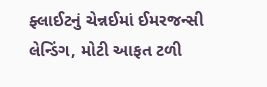ફ્લાઈટનું ચેન્નઈમાં ઈમરજન્સી લેન્ડિંગ, મોટી આફત ટળી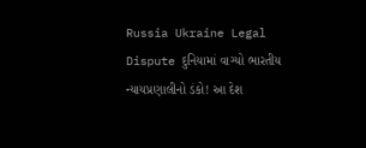Russia Ukraine Legal Dispute દુનિયામાં વાગ્યો ભારતીય ન્યાયપ્રણાલીનો ડંકો! આ દેશ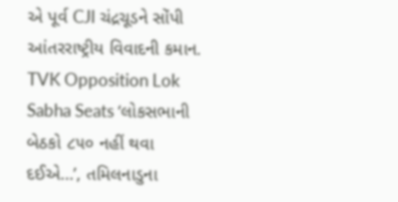એ પૂર્વ CJI ચંદ્રચૂડને સોંપી આંતરરાષ્ટ્રીય વિવાદની કમાન.
TVK Opposition Lok Sabha Seats ‘લોકસભાની બેઠકો ૮૫૦ નહીં થવા દઈએ…’, તમિલનાડુના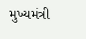મુખ્યમંત્રી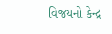વિજયનો કેન્દ્ર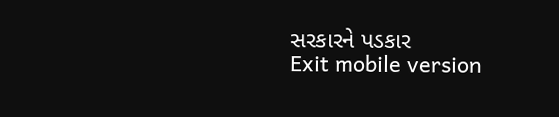સરકારને પડકાર
Exit mobile version